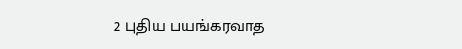2 புதிய பயங்கரவாத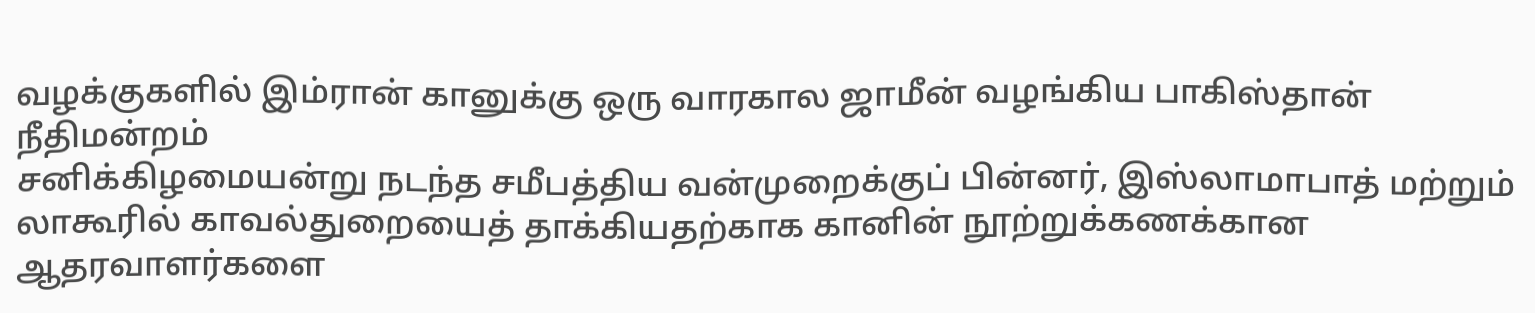வழக்குகளில் இம்ரான் கானுக்கு ஒரு வாரகால ஜாமீன் வழங்கிய பாகிஸ்தான் நீதிமன்றம்
சனிக்கிழமையன்று நடந்த சமீபத்திய வன்முறைக்குப் பின்னர், இஸ்லாமாபாத் மற்றும் லாகூரில் காவல்துறையைத் தாக்கியதற்காக கானின் நூற்றுக்கணக்கான ஆதரவாளர்களை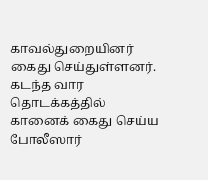காவல்துறையினர் கைது செய்துள்ளனர். கடந்த வார தொடக்கத்தில் கானைக் கைது செய்ய போலீஸார்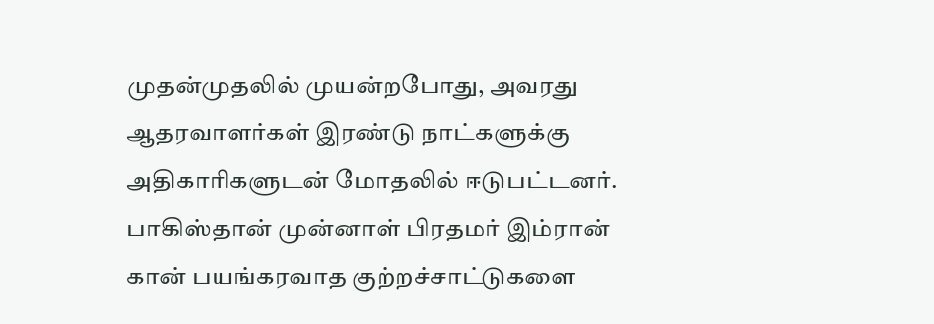முதன்முதலில் முயன்றபோது, அவரது ஆதரவாளர்கள் இரண்டு நாட்களுக்கு அதிகாரிகளுடன் மோதலில் ஈடுபட்டனர். பாகிஸ்தான் முன்னாள் பிரதமர் இம்ரான் கான் பயங்கரவாத குற்றச்சாட்டுகளை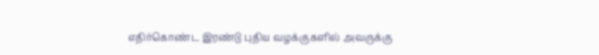எதிர்கொண்ட இரண்டு புதிய வழக்குகளில் அவருக்கு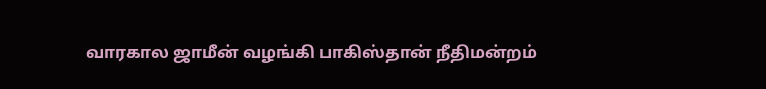வாரகால ஜாமீன் வழங்கி பாகிஸ்தான் நீதிமன்றம்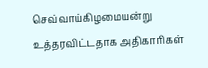செவ்வாய்கிழமையன்று உத்தரவிட்டதாக அதிகாரிகள்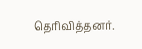தெரிவித்தனர்.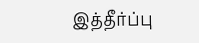இத்தீர்ப்பு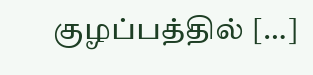குழப்பத்தில் […]